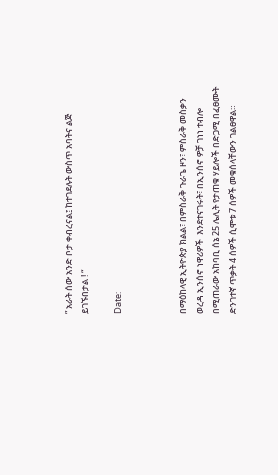” አራት ሰው አንድ ቦታ ቀብረናል፤ ከተገደሉት ውስጥ አባትና ልጅ ይገኙበታል ! “

Date:



በማዕከላዊ ኢትዮጵያ ክልል፣ በምስራቅ ጉራጌ ዞን፣ ምስራቅ መስቃን ወረዳ ኢንሰኖ ነዋሪዎች  እንደተናገሩት፣ በኢንሰኖ ዎቻ ገነነ ተብሎ በሚጠራው አከባቢ ሰኔ 25 ሌሊት የታጠቁ ሃይሎች በድጋሚ በፈፀሙት ድንገተኛ ጥቃት 4 ሰዎች ሲሞቱ 7 ሰዎች መቁሰላቸውን ገልፀዋል።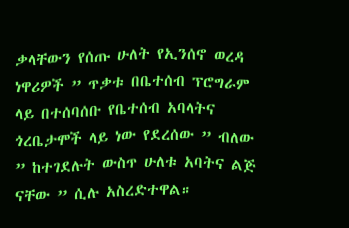ቃላቸውን የሰጡ ሁለት የኢንሰኖ ወረዳ ነዋሪዎች ” ጥቃቱ በቤተሰብ ፕሮግራም ላይ በተሰባሰቡ የቤተሰብ አባላትና ጎረቤታሞች ላይ ነው የደረሰው ” ብለው  ” ከተገደሉት ውስጥ ሁለቱ አባትና ልጅ ናቸው ” ሲሉ አስረድተዋል።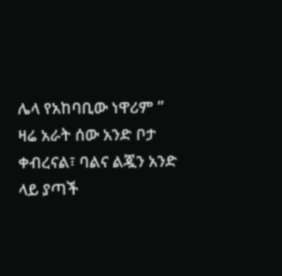ሌላ የአከባቢው ነዋሪም ” ዛሬ አራት ሰው አንድ ቦታ ቀብረናል፣ ባልና ልጇን አንድ ላይ ያጣች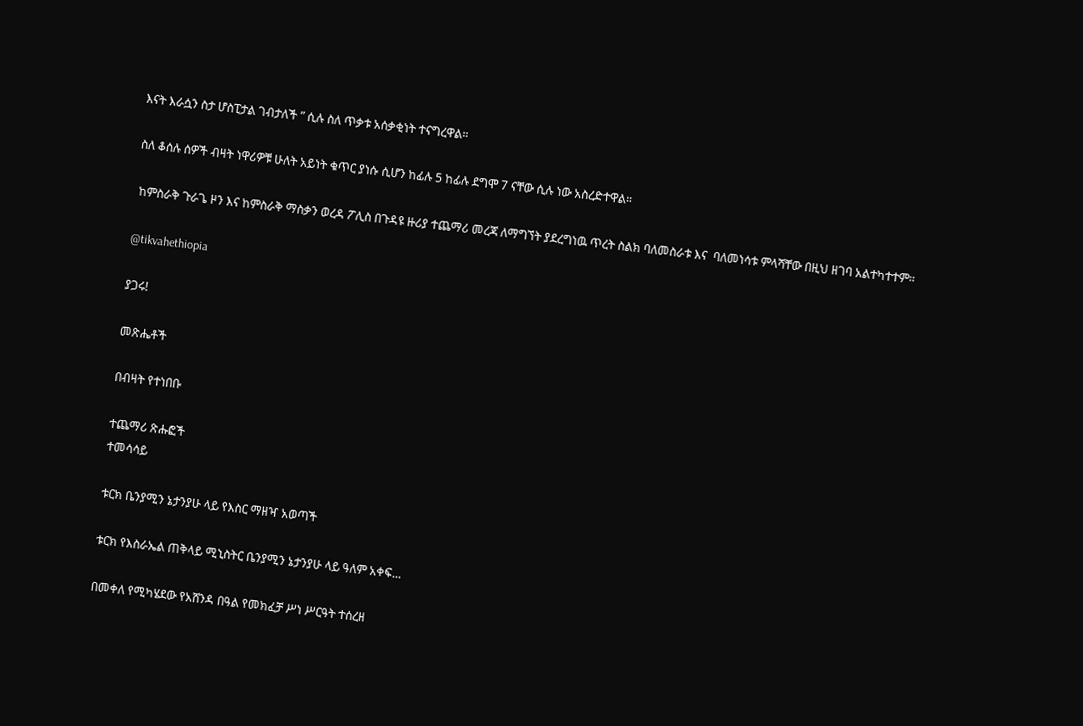እናት እራሷን ስታ ሆስፒታል ገብታለች ” ሲሉ ስለ ጥቃቱ አሰቃቂነት ተናግረዋል።

ስለ ቆሰሉ ሰዎች ብዛት ነዋሪዎቹ ሁለት አይነት ቁጥር ያነሱ ሲሆን ከፊሉ 5 ከፊሉ ደግሞ 7 ናቸው ሲሉ ነው አስረድተዋል።

 ከምስራቅ ጉራጌ ዞን እና ከምስራቅ ማስቃን ወረዳ ፖሊስ በጉዳዩ ዙሪያ ተጨማሪ መረጃ ለማግኘት ያደረግነዉ ጥረት ስልክ ባለመስራቱ እና  ባለመነሳቱ ምላሻቸው በዚህ ዘገባ አልተካተተም።

@tikvahethiopia

ያጋሩ!

መጽሔቶች

በብዛት የተነበቡ

ተጨማሪ ጽሑፎች
ተመሳሳይ

ቱርክ ቤንያሚን ኔታንያሁ ላይ የእስር ማዘዣ አወጣች

ቱርክ የእስራኤል ጠቅላይ ሚኒስትር ቤንያሚን ኔታንያሁ ላይ ዓለም አቀፍ...

በመቀለ የሚካሄደው የአሸንዳ በዓል የመክፈቻ ሥነ ሥርዓት ተሰረዘ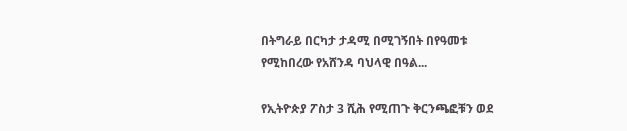በትግራይ በርካታ ታዳሚ በሚገኝበት በየዓመቱ የሚከበረው የአሸንዳ ባህላዊ በዓል...

የኢትዮጵያ ፖስታ 3 ሺሕ የሚጠጉ ቅርንጫፎቹን ወደ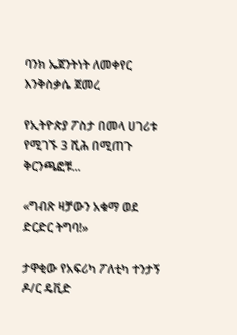ባንክ ኤጀንትነት ለመቀየር እንቅስቃሴ ጀመረ

የኢትዮጵያ ፖስታ በመላ ሀገሪቱ የሚገኙ 3 ሺሕ በሚጠጉ ቅርንጫፎቹ...

«ግብጽ ዛቻውን አቁማ ወደ ድርድር ትግባ!»

ታዋቂው የአፍሪካ ፖለቲካ ተንታኝ ዶ/ር ዴቪድ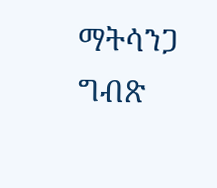ማትሳንጋ ግብጽ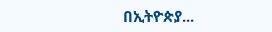በኢትዮጵያ...